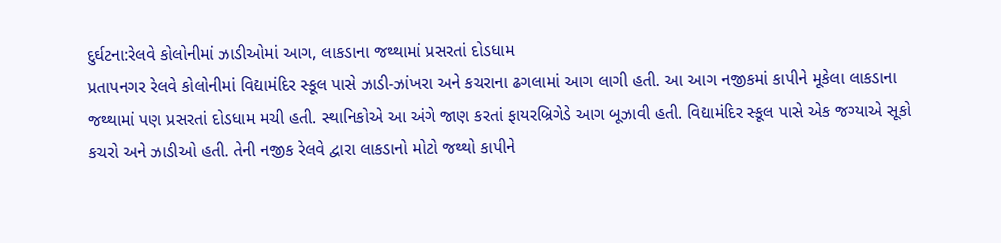દુર્ઘટના:રેલવે કોલોનીમાં ઝાડીઓમાં આગ, લાકડાના જથ્થામાં પ્રસરતાં દોડધામ
પ્રતાપનગર રેલવે કોલોનીમાં વિદ્યામંદિર સ્કૂલ પાસે ઝાડી-ઝાંખરા અને કચરાના ઢગલામાં આગ લાગી હતી. આ આગ નજીકમાં કાપીને મૂકેલા લાકડાના જથ્થામાં પણ પ્રસરતાં દોડધામ મચી હતી. સ્થાનિકોએ આ અંગે જાણ કરતાં ફાયરબ્રિગેડે આગ બૂઝાવી હતી. વિદ્યામંદિર સ્કૂલ પાસે એક જગ્યાએ સૂકો કચરો અને ઝાડીઓ હતી. તેની નજીક રેલવે દ્વારા લાકડાનો મોટો જથ્થો કાપીને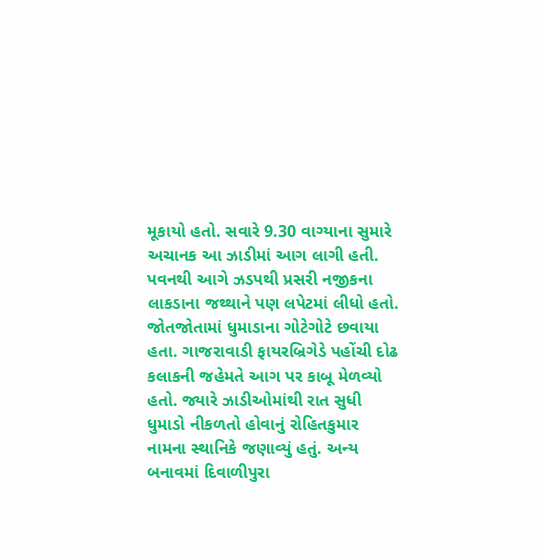મૂકાયો હતો. સવારે 9.30 વાગ્યાના સુમારે અચાનક આ ઝાડીમાં આગ લાગી હતી. પવનથી આગે ઝડપથી પ્રસરી નજીકના લાકડાના જથ્થાને પણ લપેટમાં લીધો હતો. જોતજોતામાં ધુમાડાના ગોટેગોટે છવાયા હતા. ગાજરાવાડી ફાયરબ્રિગેડે પહોંચી દોઢ કલાકની જહેમતે આગ પર કાબૂ મેળવ્યો હતો. જ્યારે ઝાડીઓમાંથી રાત સુધી ધુમાડો નીકળતો હોવાનું રોહિતકુમાર નામના સ્થાનિકે જણાવ્યું હતું. અન્ય બનાવમાં દિવાળીપુરા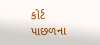કોર્ટ પાછળના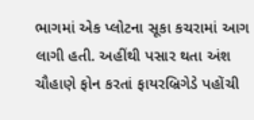ભાગમાં એક પ્લોટના સૂકા કચરામાં આગ લાગી હતી. અહીંથી પસાર થતા અંશ ચૌહાણે ફોન કરતાં ફાયરબ્રિગેડે પહોંચી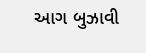આગ બુઝાવી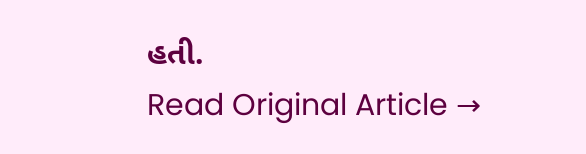હતી.
Read Original Article →